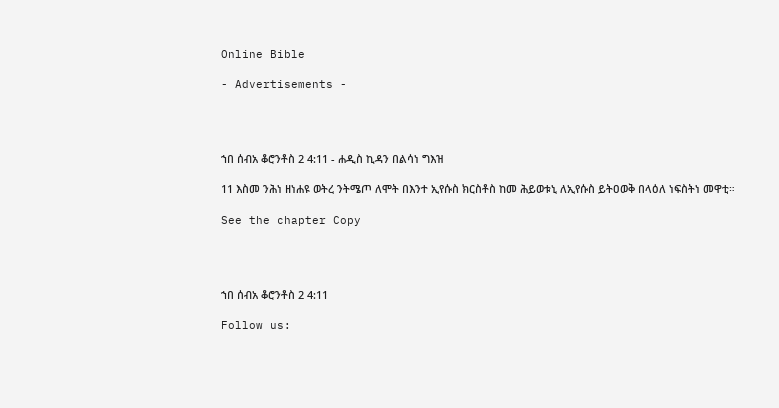Online Bible

- Advertisements -




ኀበ ሰብአ ቆሮንቶስ 2 4:11 - ሐዲስ ኪዳን በልሳነ ግእዝ

11 እስመ ንሕነ ዘነሐዩ ወትረ ንትሜጦ ለሞት በእንተ ኢየሱስ ክርስቶስ ከመ ሕይወቱኒ ለኢየሱስ ይትዐወቅ በላዕለ ነፍስትነ መዋቲ።

See the chapter Copy




ኀበ ሰብአ ቆሮንቶስ 2 4:11

Follow us: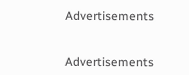Advertisements


Advertisements